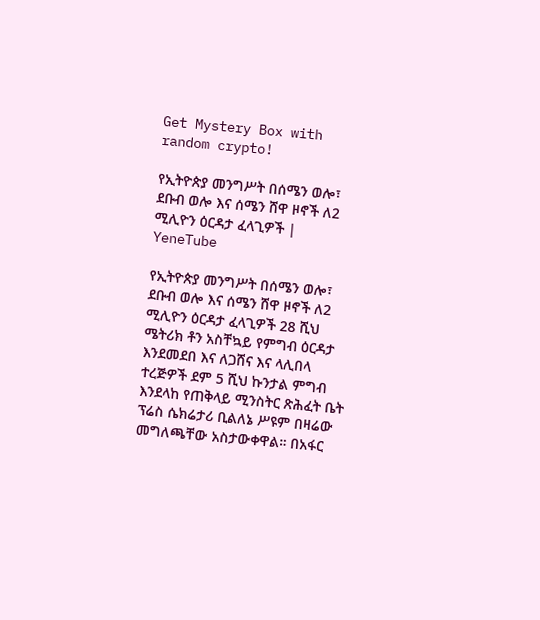Get Mystery Box with random crypto!

የኢትዮጵያ መንግሥት በሰሜን ወሎ፣ ደቡብ ወሎ እና ሰሜን ሸዋ ዞኖች ለ2 ሚሊዮን ዕርዳታ ፈላጊዎች | YeneTube

የኢትዮጵያ መንግሥት በሰሜን ወሎ፣ ደቡብ ወሎ እና ሰሜን ሸዋ ዞኖች ለ2 ሚሊዮን ዕርዳታ ፈላጊዎች 28 ሺህ ሜትሪክ ቶን አስቸኳይ የምግብ ዕርዳታ እንደመደበ እና ለጋሸና እና ላሊበላ ተረጅዎች ደም 5 ሺህ ኩንታል ምግብ እንደላከ የጠቅላይ ሚንስትር ጽሕፈት ቤት ፕሬስ ሴክሬታሪ ቢልለኔ ሥዩም በዛሬው መግለጫቸው አስታውቀዋል። በአፋር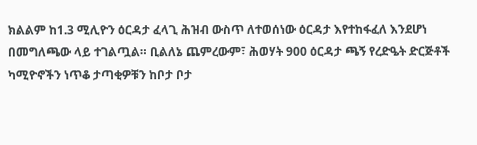ክልልም ከ1.3 ሚሊዮን ዕርዳታ ፈላጊ ሕዝብ ውስጥ ለተወሰነው ዕርዳታ እየተከፋፈለ እንደሆነ በመግለጫው ላይ ተገልጧል። ቢልለኔ ጨምረውም፣ ሕወሃት 900 ዕርዳታ ጫኝ የረድዔት ድርጅቶች ካሚዮኖችን ነጥቆ ታጣቂዎቹን ከቦታ ቦታ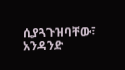ሲያጓጉዝባቸው፣ አንዳንድ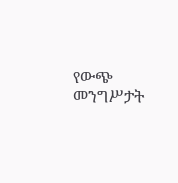የውጭ መንግሥታት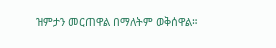ዝምታን መርጠዋል በማለትም ወቅሰዋል።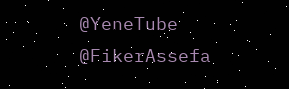@YeneTube @FikerAssefa